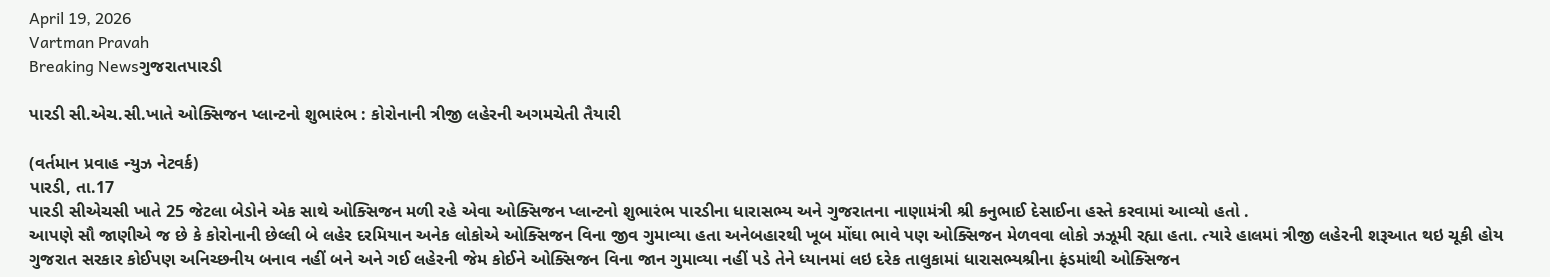April 19, 2026
Vartman Pravah
Breaking Newsગુજરાતપારડી

પારડી સી.એચ.સી.ખાતે ઓક્‍સિજન પ્‍લાન્‍ટનો શુભારંભ : કોરોનાની ત્રીજી લહેરની અગમચેતી તૈયારી

(વર્તમાન પ્રવાહ ન્‍યુઝ નેટવર્ક)
પારડી, તા.17
પારડી સીએચસી ખાતે 25 જેટલા બેડોને એક સાથે ઓક્‍સિજન મળી રહે એવા ઓક્‍સિજન પ્‍લાન્‍ટનો શુભારંભ પારડીના ધારાસભ્‍ય અને ગુજરાતના નાણામંત્રી શ્રી કનુભાઈ દેસાઈના હસ્‍તે કરવામાં આવ્‍યો હતો .
આપણે સૌ જાણીએ જ છે કે કોરોનાની છેલ્લી બે લહેર દરમિયાન અનેક લોકોએ ઓક્‍સિજન વિના જીવ ગુમાવ્‍યા હતા અનેબહારથી ખૂબ મોંઘા ભાવે પણ ઓક્‍સિજન મેળવવા લોકો ઝઝૂમી રહ્યા હતા. ત્‍યારે હાલમાં ત્રીજી લહેરની શરૂઆત થઇ ચૂકી હોય ગુજરાત સરકાર કોઈપણ અનિચ્‍છનીય બનાવ નહીં બને અને ગઈ લહેરની જેમ કોઈને ઓક્‍સિજન વિના જાન ગુમાવ્‍યા નહીં પડે તેને ધ્‍યાનમાં લઇ દરેક તાલુકામાં ધારાસભ્‍યશ્રીના ફંડમાંથી ઓક્‍સિજન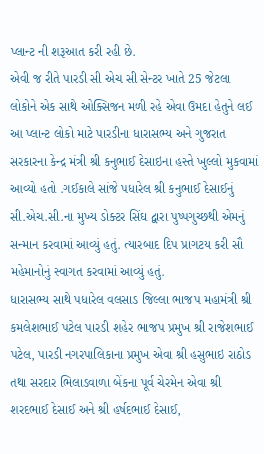પ્‍લાન્‍ટ ની શરૂઆત કરી રહી છે.
એવી જ રીતે પારડી સી એચ સી સેન્‍ટર ખાતે 25 જેટલા લોકોને એક સાથે ઓક્‍સિજન મળી રહે એવા ઉમદા હેતુને લઈ આ પ્‍લાન્‍ટ લોકો માટે પારડીના ધારાસભ્‍ય અને ગુજરાત સરકારના કેન્‍દ્ર મંત્રી શ્રી કનુભાઈ દેસાઇના હસ્‍તે ખુલ્લો મુકવામાં આવ્‍યો હતો .ગઈકાલે સાંજે પધારેલ શ્રી કનુભાઈ દેસાઈનું સી.એચ.સી.ના મુખ્‍ય ડોક્‍ટર સિંઘ દ્વારા પુષ્‍પગુચ્‍છથી એમનું સન્‍માન કરવામાં આવ્‍યું હતું. ત્‍યારબાદ દિપ પ્રાગટય કરી સૌ મહેમાનોનું સ્‍વાગત કરવામાં આવ્‍યું હતું.
ધારાસભ્‍ય સાથે પધારેલ વલસાડ જિલ્લા ભાજપ મહામંત્રી શ્રી કમલેશભાઈ પટેલ પારડી શહેર ભાજપ પ્રમુખ શ્રી રાજેશભાઈ પટેલ, પારડી નગરપાલિકાના પ્રમુખ એવા શ્રી હસુભાઇ રાઠોડ તથા સરદાર ભિલાડવાળા બેંકના પૂર્વ ચેરમેન એવા શ્રી શરદભાઈ દેસાઈ અને શ્રી હર્ષદભાઈ દેસાઈ,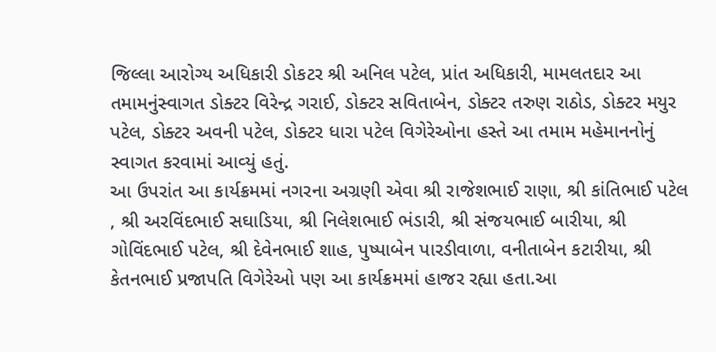જિલ્લા આરોગ્‍ય અધિકારી ડોકટર શ્રી અનિલ પટેલ, પ્રાંત અધિકારી, મામલતદાર આ તમામનુંસ્‍વાગત ડોક્‍ટર વિરેન્‍દ્ર ગરાઈ, ડોક્‍ટર સવિતાબેન, ડોક્‍ટર તરુણ રાઠોડ, ડોક્‍ટર મયુર પટેલ, ડોક્‍ટર અવની પટેલ, ડોક્‍ટર ધારા પટેલ વિગેરેઓના હસ્‍તે આ તમામ મહેમાનનોનું સ્‍વાગત કરવામાં આવ્‍યું હતું.
આ ઉપરાંત આ કાર્યક્રમમાં નગરના અગ્રણી એવા શ્રી રાજેશભાઈ રાણા, શ્રી કાંતિભાઈ પટેલ , શ્રી અરવિંદભાઈ સઘાડિયા, શ્રી નિલેશભાઈ ભંડારી, શ્રી સંજયભાઈ બારીયા, શ્રી ગોવિંદભાઈ પટેલ, શ્રી દેવેનભાઈ શાહ, પુષ્‍પાબેન પારડીવાળા, વનીતાબેન કટારીયા, શ્રી કેતનભાઈ પ્રજાપતિ વિગેરેઓ પણ આ કાર્યક્રમમાં હાજર રહ્યા હતા.આ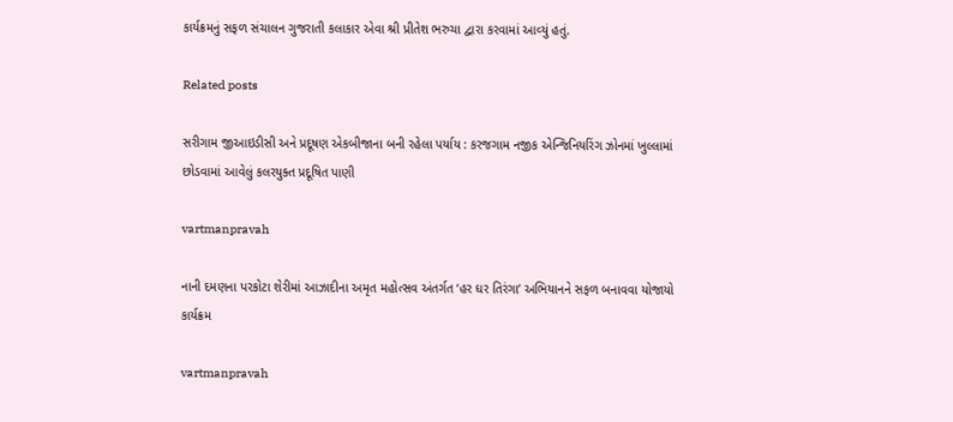કાર્યક્રમનું સફળ સંચાલન ગુજરાતી કલાકાર એવા શ્રી પ્રીતેશ ભરુચા દ્વારા કરવામાં આવ્‍યું હતું.

Related posts

સરીગામ જીઆઇડીસી અને પ્રદૂષણ એકબીજાના બની રહેલા પર્યાય : કરજગામ નજીક એન્‍જિનિયરિંગ ઝોનમાં ખુલ્લામાં છોડવામાં આવેલું કલરયુક્‍ત પ્રદૂષિત પાણી

vartmanpravah

નાની દમણના પરકોટા શેરીમાં આઝાદીના અમૃત મહોત્‍સવ અંતર્ગત ‘હર ઘર તિરંગા’ અભિયાનને સફળ બનાવવા યોજાયો કાર્યક્રમ

vartmanpravah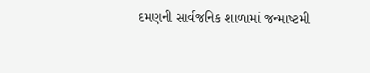દમણની સાર્વજનિક શાળામાં જન્‍માષ્‍ટમી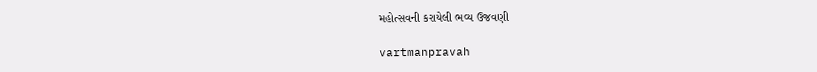મહોત્‍સવની કરાયેલી ભવ્‍ય ઉજવણી

vartmanpravah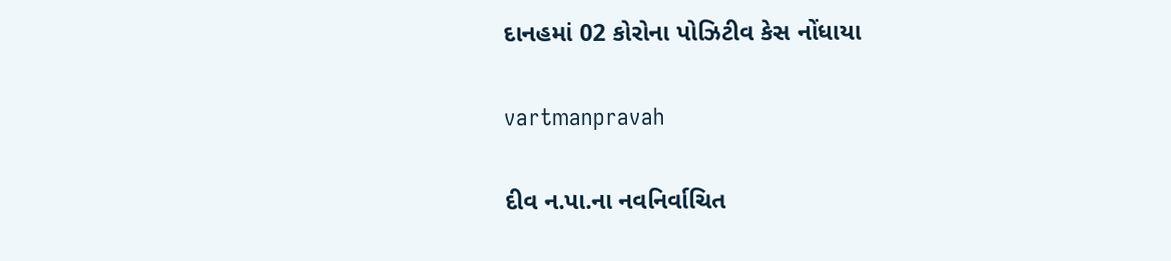દાનહમાં 02 કોરોના પોઝિટીવ કેસ નોંધાયા

vartmanpravah

દીવ ન.પા.ના નવનિર્વાચિત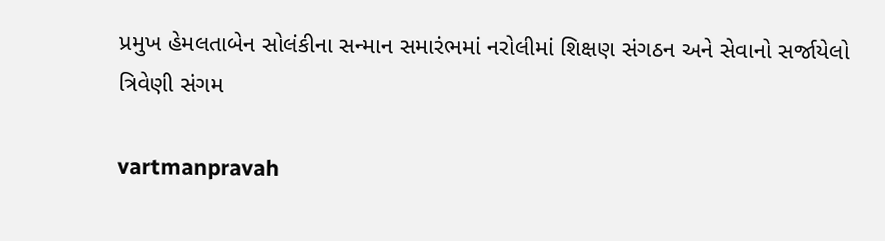પ્રમુખ હેમલતાબેન સોલંકીના સન્‍માન સમારંભમાં નરોલીમાં શિક્ષણ સંગઠન અને સેવાનો સર્જાયેલો ત્રિવેણી સંગમ

vartmanpravah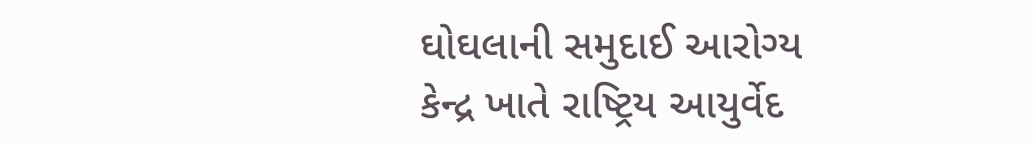ઘોઘલાની સમુદાઈ આરોગ્‍ય કેન્‍દ્ર ખાતે રાષ્‍ટ્રિય આયુર્વેદ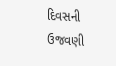દિવસની ઉજવણી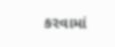કરવામાં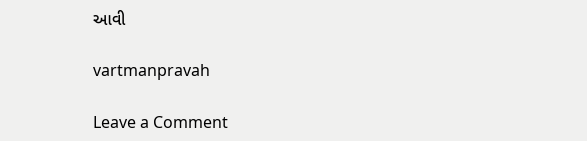આવી

vartmanpravah

Leave a Comment